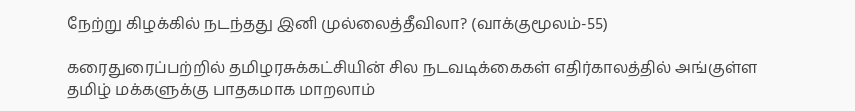நேற்று கிழக்கில் நடந்தது இனி முல்லைத்தீவிலா? (வாக்குமூலம்-55)

கரைதுரைப்பற்றில் தமிழரசுக்கட்சியின் சில நடவடிக்கைகள் எதிர்காலத்தில் அங்குள்ள தமிழ் மக்களுக்கு பாதகமாக மாறலாம்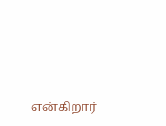என்கிறார்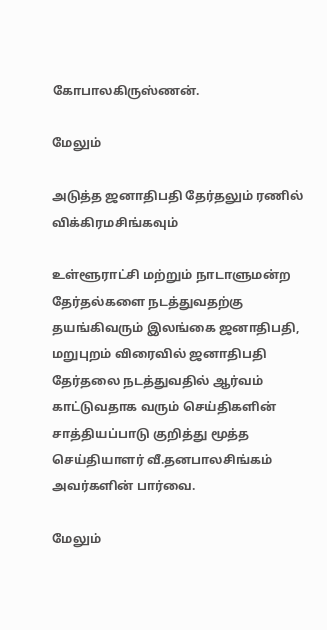கோபாலகிருஸ்ணன்.

மேலும்

அடுத்த ஜனாதிபதி தேர்தலும் ரணில் விக்கிரமசிங்கவும்

உள்ளூராட்சி மற்றும் நாடாளுமன்ற தேர்தல்களை நடத்துவதற்கு தயங்கிவரும் இலங்கை ஜனாதிபதி, மறுபுறம் விரைவில் ஜனாதிபதி தேர்தலை நடத்துவதில் ஆர்வம் காட்டுவதாக வரும் செய்திகளின் சாத்தியப்பாடு குறித்து மூத்த செய்தியாளர் வீ.தனபாலசிங்கம் அவர்களின் பார்வை.

மேலும்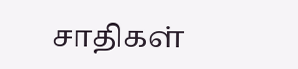சாதிகள்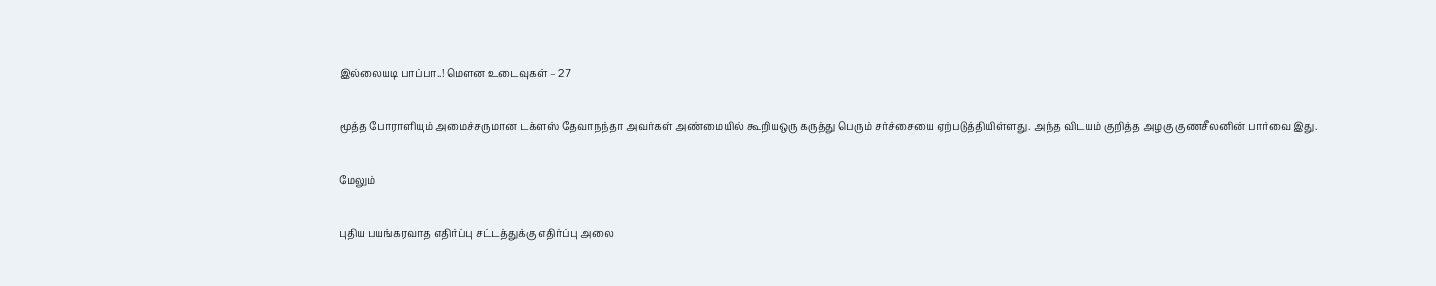இல்லையடி பாப்பா..! மௌன உடைவுகள் – 27

மூத்த போராளியும் அமைச்சருமான டக்ளஸ் தேவாநந்தா அவர்கள் அண்மையில் கூறியஒரு கருத்து பெரும் சர்ச்சையை ஏற்படுத்தியிள்ளது. அந்த விடயம் குறித்த அழகு குணசீலனின் பார்வை இது.

மேலும்

புதிய பயங்கரவாத எதிர்ப்பு சட்டத்துக்கு எதிர்ப்பு அலை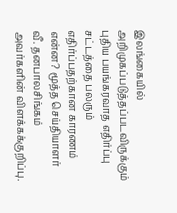இலங்கையில் அறிமுகப்படுத்தப்படவிருக்கும் புதிய பயங்கரவாத எதிர்ப்பு சட்டத்தை பலரும் எதிர்ப்பதற்கான காரணம் என்ன? மூத்த செய்தியாளர் வீ. தனபாலசிங்கம் அவர்களின் விளக்கக்குறிப்பு.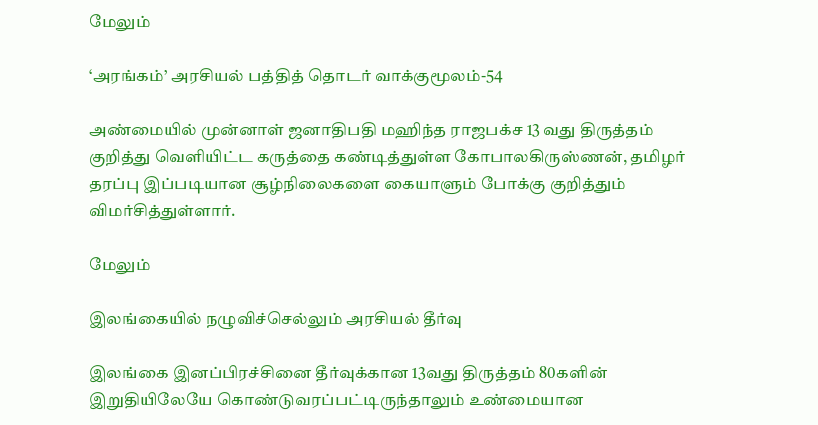மேலும்

‘அரங்கம்’ அரசியல் பத்தித் தொடர் வாக்குமூலம்-54

அண்மையில் முன்னாள் ஜனாதிபதி மஹிந்த ராஜபக்ச 13 வது திருத்தம் குறித்து வெளியிட்ட கருத்தை கண்டித்துள்ள கோபாலகிருஸ்ணன், தமிழர் தரப்பு இப்படியான சூழ்நிலைகளை கையாளும் போக்கு குறித்தும் விமர்சித்துள்ளார்.

மேலும்

இலங்கையில் நழுவிச்செல்லும் அரசியல் தீர்வு

இலங்கை இனப்பிரச்சினை தீர்வுக்கான 13வது திருத்தம் 80களின் இறுதியிலேயே கொண்டுவரப்பட்டிருந்தாலும் உண்மையான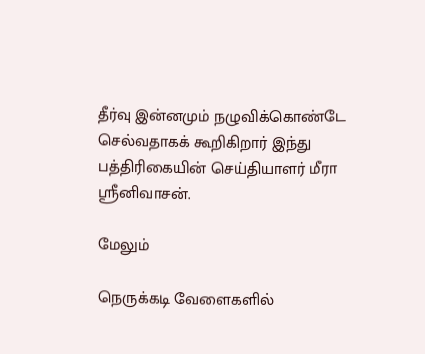தீர்வு இன்னமும் நழுவிக்கொண்டே செல்வதாகக் கூறிகிறார் இந்து பத்திரிகையின் செய்தியாளர் மீரா ஶ்ரீனிவாசன்.

மேலும்

நெருக்கடி வேளைகளில்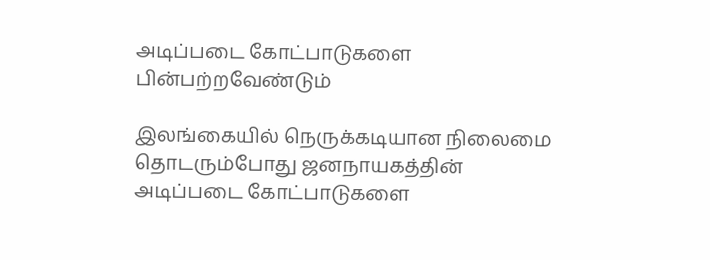அடிப்படை கோட்பாடுகளை பின்பற்றவேண்டும்

இலங்கையில் நெருக்கடியான நிலைமை தொடரும்போது ஜனநாயகத்தின் அடிப்படை கோட்பாடுகளை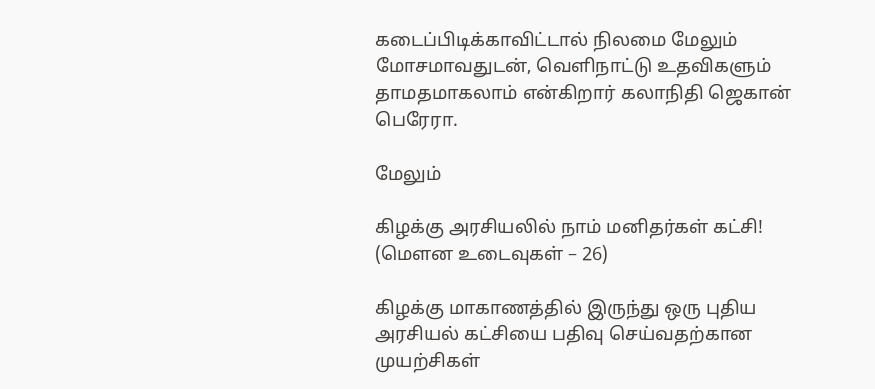கடைப்பிடிக்காவிட்டால் நிலமை மேலும் மோசமாவதுடன், வெளிநாட்டு உதவிகளும் தாமதமாகலாம் என்கிறார் கலாநிதி ஜெகான் பெரேரா.

மேலும்

கிழக்கு அரசியலில் நாம் மனிதர்கள் கட்சி! (மௌன உடைவுகள் – 26)

கிழக்கு மாகாணத்தில் இருந்து ஒரு புதிய அரசியல் கட்சியை பதிவு செய்வதற்கான முயற்சிகள்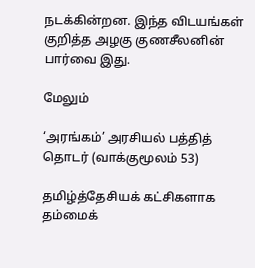நடக்கின்றன. இந்த விடயங்கள் குறித்த அழகு குணசீலனின் பார்வை இது.

மேலும்

‘அரங்கம்’ அரசியல் பத்தித் தொடர் (வாக்குமூலம் 53)

தமிழ்த்தேசியக் கட்சிகளாக தம்மைக்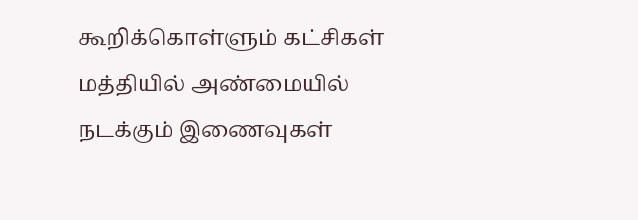கூறிக்கொள்ளும் கட்சிகள் மத்தியில் அண்மையில் நடக்கும் இணைவுகள்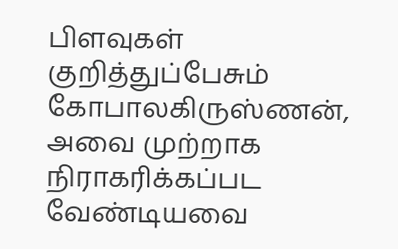பிளவுகள் குறித்துப்பேசும் கோபாலகிருஸ்ணன், அவை முற்றாக நிராகரிக்கப்பட வேண்டியவை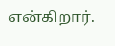என்கிறார்.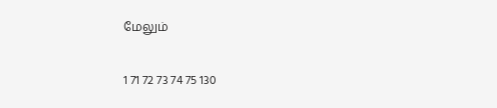மேலும்

1 71 72 73 74 75 130